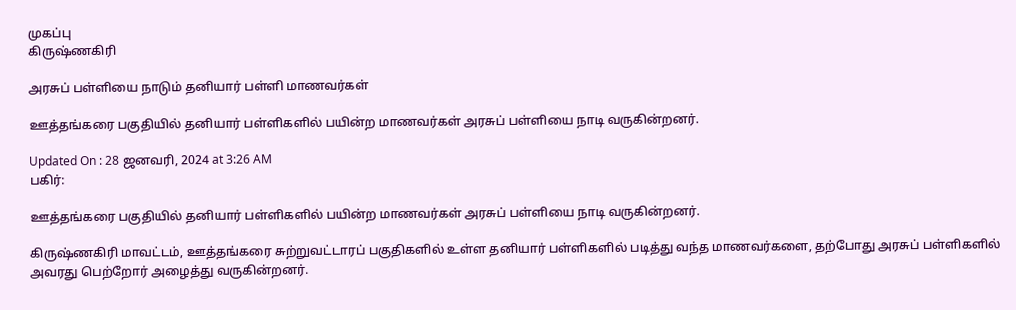முகப்பு
கிருஷ்ணகிரி

அரசுப் பள்ளியை நாடும் தனியார் பள்ளி மாணவர்கள்

ஊத்தங்கரை பகுதியில் தனியார் பள்ளிகளில் பயின்ற மாணவர்கள் அரசுப் பள்ளியை நாடி வருகின்றனர்.

Updated On : 28 ஜனவரி, 2024 at 3:26 AM
பகிர்:

ஊத்தங்கரை பகுதியில் தனியார் பள்ளிகளில் பயின்ற மாணவர்கள் அரசுப் பள்ளியை நாடி வருகின்றனர்.

கிருஷ்ணகிரி மாவட்டம், ஊத்தங்கரை சுற்றுவட்டாரப் பகுதிகளில் உள்ள தனியார் பள்ளிகளில் படித்து வந்த மாணவர்களை, தற்போது அரசுப் பள்ளிகளில் அவரது பெற்றோர் அழைத்து வருகின்றனர்.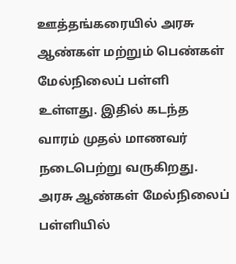ஊத்தங்கரையில் அரசு ஆண்கள் மற்றும் பெண்கள் மேல்நிலைப் பள்ளி உள்ளது. இதில் கடந்த வாரம் முதல் மாணவர் நடைபெற்று வருகிறது. அரசு ஆண்கள் மேல்நிலைப் பள்ளியில்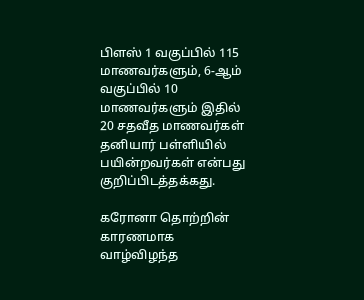பிளஸ் 1 வகுப்பில் 115 மாணவர்களும், 6-ஆம் வகுப்பில் 10 மாணவர்களும் இதில் 20 சதவீத மாணவர்கள் தனியார் பள்ளியில் பயின்றவர்கள் என்பது குறிப்பிடத்தக்கது.

கரோனா தொற்றின் காரணமாக வாழ்விழந்த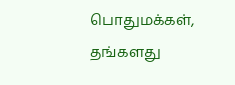பொதுமக்கள், தங்களது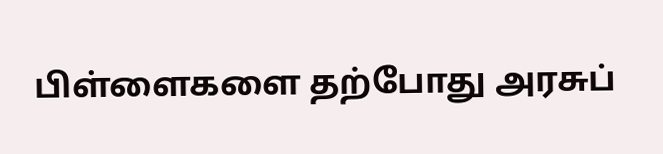பிள்ளைகளை தற்போது அரசுப்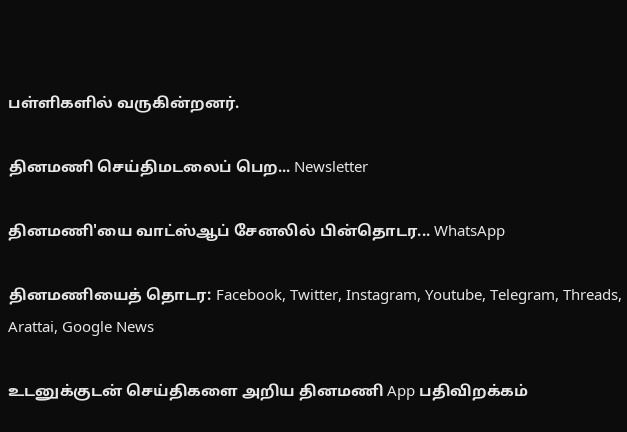பள்ளிகளில் வருகின்றனர்.

தினமணி செய்திமடலைப் பெற... Newsletter

தினமணி'யை வாட்ஸ்ஆப் சேனலில் பின்தொடர... WhatsApp

தினமணியைத் தொடர: Facebook, Twitter, Instagram, Youtube, Telegram, Threads, Arattai, Google News

உடனுக்குடன் செய்திகளை அறிய தினமணி App பதிவிறக்கம்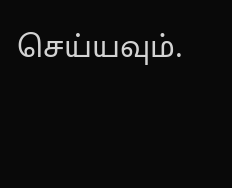செய்யவும்.